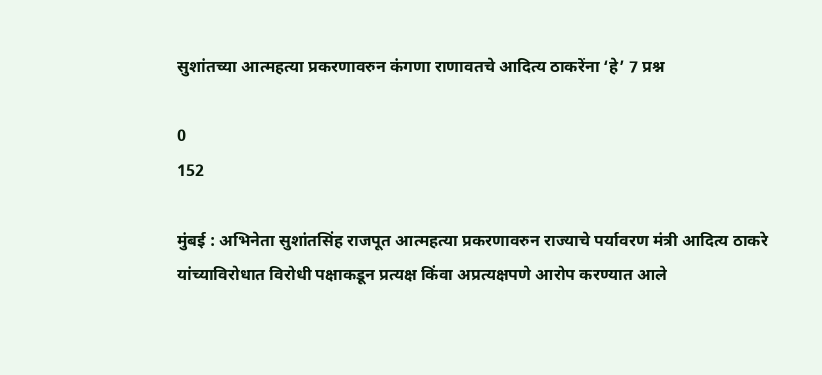सुशांतच्या आत्महत्या प्रकरणावरुन कंगणा राणावतचे आदित्य ठाकरेंना ‘हे’ 7 प्रश्न

0
152

मुंबई : अभिनेता सुशांतसिंह राजपूत आत्महत्या प्रकरणावरुन राज्याचे पर्यावरण मंत्री आदित्य ठाकरे यांच्याविरोधात विरोधी पक्षाकडून प्रत्यक्ष किंवा अप्रत्यक्षपणे आरोप करण्यात आले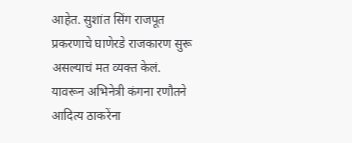आहेत. सुशांत सिंग राजपूत प्रकरणाचे घाणेरडे राजकारण सुरू असल्याचं मत व्यक्त केलं. यावरून अभिनेत्री कंगना रणौतने आदित्य ठाकरेंना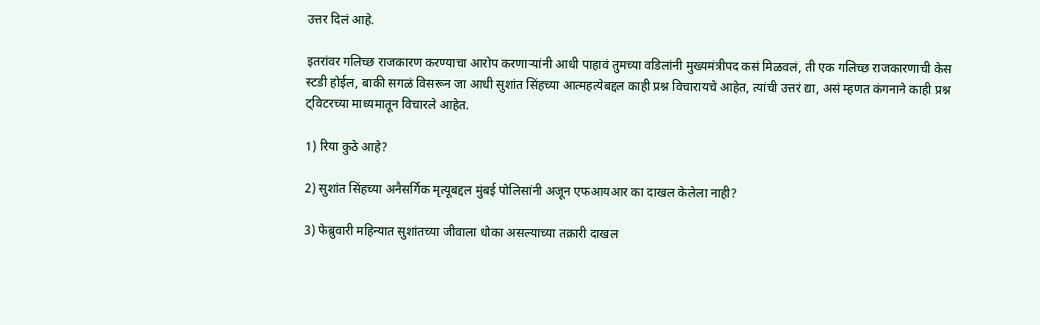उत्तर दिलं आहे.

इतरांवर गलिच्छ राजकारण करण्याचा आरोप करणाऱ्यांनी आधी पाहावं तुमच्या वडिलांनी मुख्यमंत्रीपद कसं मिळवलं, ती एक गलिच्छ राजकारणाची केस स्टडी होईल, बाकी सगळं विसरून जा आधी सुशांत सिंहच्या आत्महत्येबद्दल काही प्रश्न विचारायचे आहेत, त्यांची उत्तरं द्या, असं म्हणत कंगनाने काही प्रश्न ट्विटरच्या माध्यमातून विचारले आहेत.

1) रिया कुठे आहे?

2) सुशांत सिंहच्या अनैसर्गिक मृत्यूबद्दल मुंबई पोलिसांनी अजून एफआयआर का दाखल केलेला नाही?

3) फेब्रुवारी महिन्यात सुशांतच्या जीवाला धोका असल्याच्या तक्रारी दाखल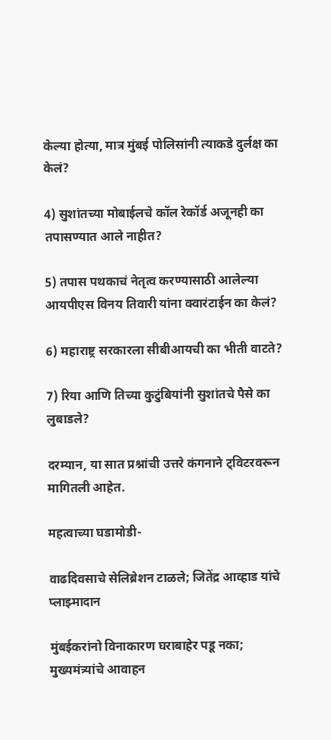केल्या होत्या, मात्र मुंबई पोलिसांनी त्याकडे दुर्लक्ष का केलं?

4) सुशांतच्या मोबाईलचे कॉल रेकॉर्ड अजूनही का तपासण्यात आले नाहीत?

5) तपास पथकाचं नेतृत्व करण्यासाठी आलेल्या आयपीएस विनय तिवारी यांना क्वारंटाईन का केलं?

6) महाराष्ट्र सरकारला सीबीआयची का भीती वाटते?

7) रिया आणि तिच्या कुटुंबियांनी सुशांतचे पैसे का लुबाडले?

दरम्यान, या सात प्रश्नांची उत्तरे कंगनाने ट्विटरवरून मागितली आहेत.

महत्वाच्या घडामोडी-

वाढदिवसाचे सेलिब्रेशन टाळले; जितेंद्र आव्हाड यांचे प्लाझ्मादान

मुंबईकरांनो विनाकारण घराबाहेर पडू नका; मुख्यमंत्र्यांचे आवाहन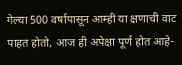गेल्या 500 वर्षापासून आम्ही या क्षणाची वाट पाहत होतो, आज ही अपेक्षा पूर्ण होत आहे-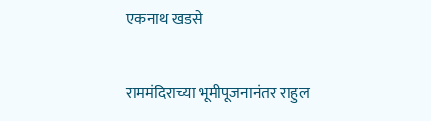एकनाथ खडसे

राममंदिराच्या भूमीपूजनानंतर राहुल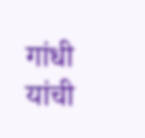गांधी यांची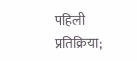पहिली प्रतिक्रिया;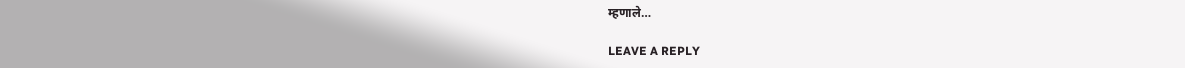म्हणाले…

LEAVE A REPLY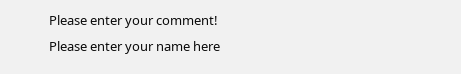Please enter your comment!
Please enter your name here